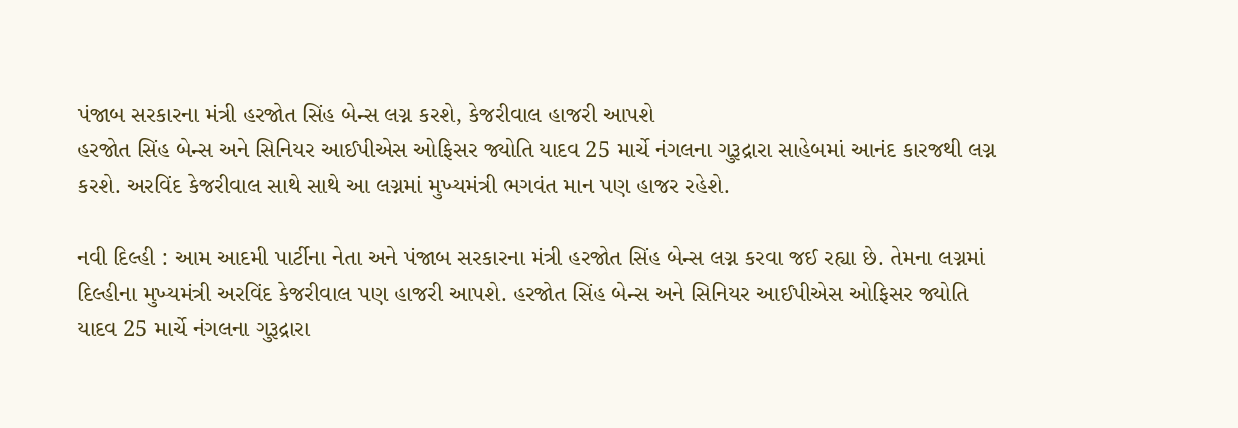પંજાબ સરકારના મંત્રી હરજોત સિંહ બેન્સ લગ્ન કરશે, કેજરીવાલ હાજરી આપશે
હરજોત સિંહ બેન્સ અને સિનિયર આઈપીએસ ઓફિસર જ્યોતિ યાદવ 25 માર્ચે નંગલના ગુરૂદ્રારા સાહેબમાં આનંદ કારજથી લગ્ન કરશે. અરવિંદ કેજરીવાલ સાથે સાથે આ લગ્નમાં મુખ્યમંત્રી ભગવંત માન પણ હાજર રહેશે.

નવી દિલ્હી : આમ આદમી પાર્ટીના નેતા અને પંજાબ સરકારના મંત્રી હરજોત સિંહ બેન્સ લગ્ન કરવા જઈ રહ્યા છે. તેમના લગ્નમાં દિલ્હીના મુખ્યમંત્રી અરવિંદ કેજરીવાલ પણ હાજરી આપશે. હરજોત સિંહ બેન્સ અને સિનિયર આઈપીએસ ઓફિસર જ્યોતિ યાદવ 25 માર્ચે નંગલના ગુરૂદ્રારા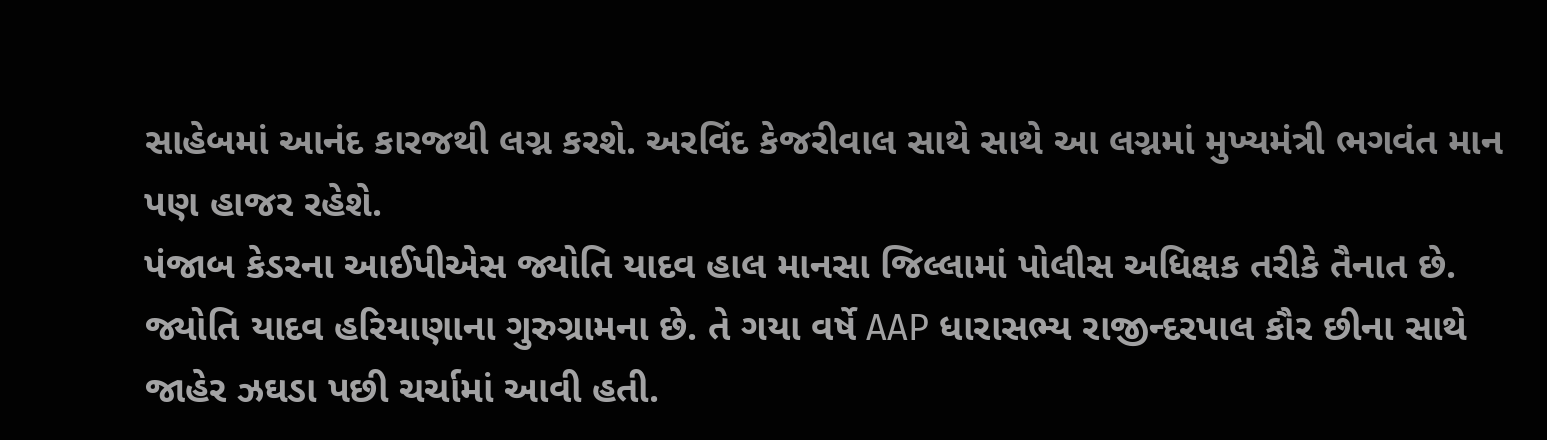સાહેબમાં આનંદ કારજથી લગ્ન કરશે. અરવિંદ કેજરીવાલ સાથે સાથે આ લગ્નમાં મુખ્યમંત્રી ભગવંત માન પણ હાજર રહેશે.
પંજાબ કેડરના આઈપીએસ જ્યોતિ યાદવ હાલ માનસા જિલ્લામાં પોલીસ અધિક્ષક તરીકે તૈનાત છે. જ્યોતિ યાદવ હરિયાણાના ગુરુગ્રામના છે. તે ગયા વર્ષે AAP ધારાસભ્ય રાજીન્દરપાલ કૌર છીના સાથે જાહેર ઝઘડા પછી ચર્ચામાં આવી હતી.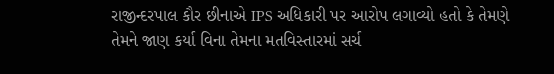રાજીન્દરપાલ કૌર છીનાએ IPS અધિકારી પર આરોપ લગાવ્યો હતો કે તેમણે તેમને જાણ કર્યા વિના તેમના મતવિસ્તારમાં સર્ચ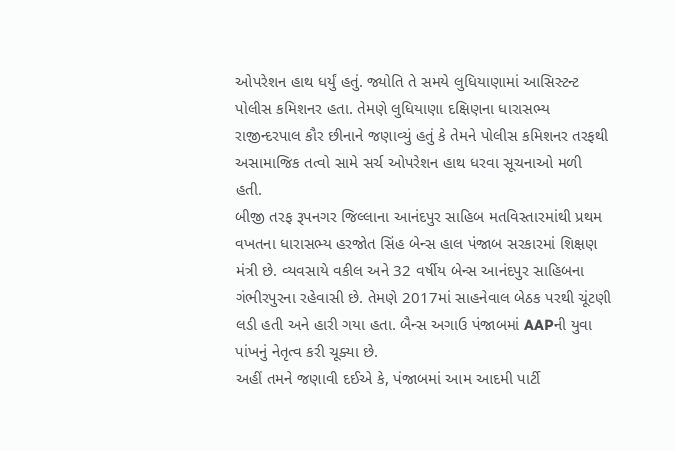ઓપરેશન હાથ ધર્યું હતું. જ્યોતિ તે સમયે લુધિયાણામાં આસિસ્ટન્ટ પોલીસ કમિશનર હતા. તેમણે લુધિયાણા દક્ષિણના ધારાસભ્ય રાજીન્દરપાલ કૌર છીનાને જણાવ્યું હતું કે તેમને પોલીસ કમિશનર તરફથી અસામાજિક તત્વો સામે સર્ચ ઓપરેશન હાથ ધરવા સૂચનાઓ મળી હતી.
બીજી તરફ રૂપનગર જિલ્લાના આનંદપુર સાહિબ મતવિસ્તારમાંથી પ્રથમ વખતના ધારાસભ્ય હરજોત સિંહ બેન્સ હાલ પંજાબ સરકારમાં શિક્ષણ મંત્રી છે. વ્યવસાયે વકીલ અને 32 વર્ષીય બેન્સ આનંદપુર સાહિબના ગંભીરપુરના રહેવાસી છે. તેમણે 2017માં સાહનેવાલ બેઠક પરથી ચૂંટણી લડી હતી અને હારી ગયા હતા. બૈન્સ અગાઉ પંજાબમાં AAPની યુવા પાંખનું નેતૃત્વ કરી ચૂક્યા છે.
અહીં તમને જણાવી દઈએ કે, પંજાબમાં આમ આદમી પાર્ટી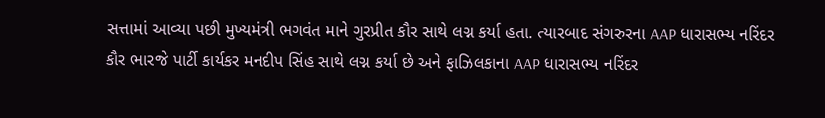સત્તામાં આવ્યા પછી મુખ્યમંત્રી ભગવંત માને ગુરપ્રીત કૌર સાથે લગ્ન કર્યા હતા. ત્યારબાદ સંગરુરના AAP ધારાસભ્ય નરિંદર કૌર ભારજે પાર્ટી કાર્યકર મનદીપ સિંહ સાથે લગ્ન કર્યા છે અને ફાઝિલકાના AAP ધારાસભ્ય નરિંદર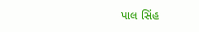પાલ સિંહ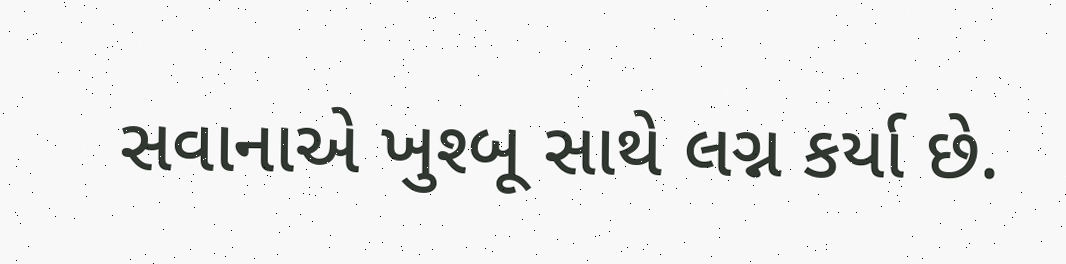સવાનાએ ખુશ્બૂ સાથે લગ્ન કર્યા છે.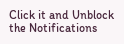Click it and Unblock the Notifications